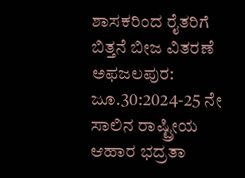ಶಾಸಕರಿಂದ ರೈತರಿಗೆ ಬಿತ್ತನೆ ಬೀಜ ವಿತರಣೆ
ಅಫಜಲಪುರ: ಜೂ.30:2024-25 ನೇ ಸಾಲಿನ ರಾಷ್ಟ್ರೀಯ ಆಹಾರ ಭದ್ರತಾ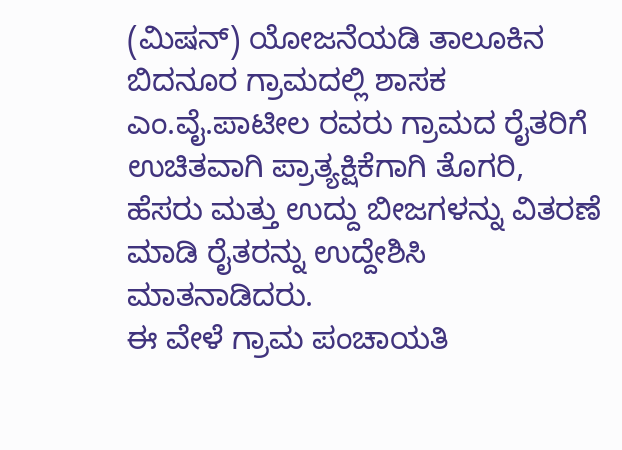(ಮಿಷನ್) ಯೋಜನೆಯಡಿ ತಾಲೂಕಿನ ಬಿದನೂರ ಗ್ರಾಮದಲ್ಲಿ ಶಾಸಕ ಎಂ.ವೈ.ಪಾಟೀಲ ರವರು ಗ್ರಾಮದ ರೈತರಿಗೆ ಉಚಿತವಾಗಿ ಪ್ರಾತ್ಯಕ್ಷಿಕೆಗಾಗಿ ತೊಗರಿ, ಹೆಸರು ಮತ್ತು ಉದ್ದು ಬೀಜಗಳನ್ನು ವಿತರಣೆ ಮಾಡಿ ರೈತರನ್ನು ಉದ್ದೇಶಿಸಿ ಮಾತನಾಡಿದರು.
ಈ ವೇಳೆ ಗ್ರಾಮ ಪಂಚಾಯತಿ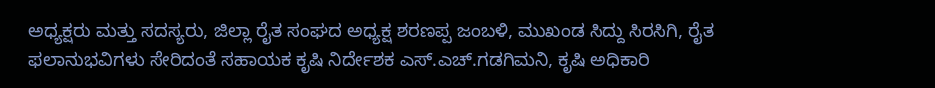ಅಧ್ಯಕ್ಷರು ಮತ್ತು ಸದಸ್ಯರು, ಜಿಲ್ಲಾ ರೈತ ಸಂಘದ ಅಧ್ಯಕ್ಷ ಶರಣಪ್ಪ ಜಂಬಳಿ, ಮುಖಂಡ ಸಿದ್ದು ಸಿರಸಿಗಿ, ರೈತ ಫಲಾನುಭವಿಗಳು ಸೇರಿದಂತೆ ಸಹಾಯಕ ಕೃಷಿ ನಿರ್ದೇಶಕ ಎಸ್.ಎಚ್.ಗಡಗಿಮನಿ, ಕೃಷಿ ಅಧಿಕಾರಿ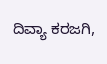ದಿವ್ಯಾ ಕರಜಗಿ,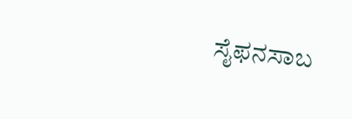ಸೈಫನಸಾಬ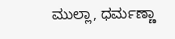ಮುಲ್ಲಾ, ಧರ್ಮಣ್ಣಾ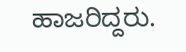ಹಾಜರಿದ್ದರು.